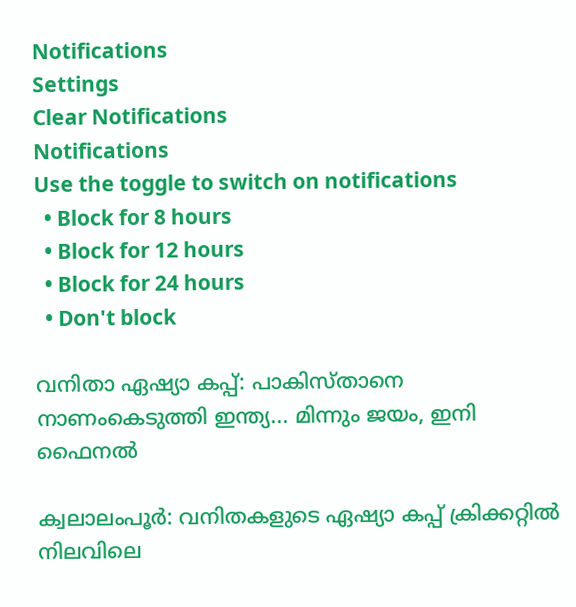Notifications
Settings
Clear Notifications
Notifications
Use the toggle to switch on notifications
  • Block for 8 hours
  • Block for 12 hours
  • Block for 24 hours
  • Don't block

വനിതാ ഏഷ്യാ കപ്പ്: പാകിസ്താനെ നാണംകെടുത്തി ഇന്ത്യ... മിന്നും ജയം, ഇനി ഫൈനല്‍

ക്വലാലംപൂര്‍: വനിതകളുടെ ഏഷ്യാ കപ്പ് ക്രിക്കറ്റില്‍ നിലവിലെ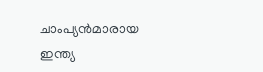ചാംപ്യന്‍മാരായ ഇന്ത്യ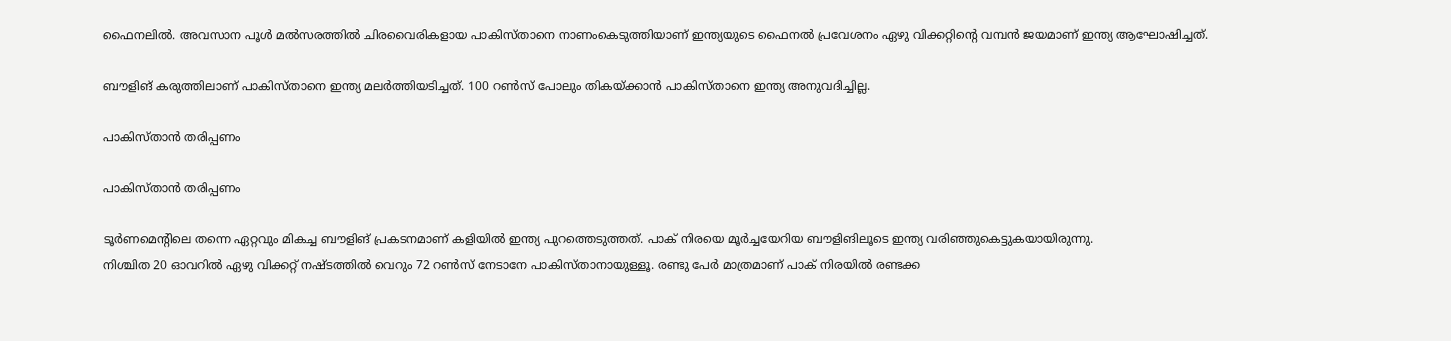ഫൈനലില്‍. അവസാന പൂള്‍ മല്‍സരത്തില്‍ ചിരവൈരികളായ പാകിസ്താനെ നാണംകെടുത്തിയാണ് ഇന്ത്യയുടെ ഫൈനല്‍ പ്രവേശനം ഏഴു വിക്കറ്റിന്റെ വമ്പന്‍ ജയമാണ് ഇന്ത്യ ആഘോഷിച്ചത്.

ബൗളിങ് കരുത്തിലാണ് പാകിസ്താനെ ഇന്ത്യ മലര്‍ത്തിയടിച്ചത്. 100 റണ്‍സ് പോലും തികയ്ക്കാന്‍ പാകിസ്താനെ ഇന്ത്യ അനുവദിച്ചില്ല.

പാകിസ്താന്‍ തരിപ്പണം

പാകിസ്താന്‍ തരിപ്പണം

ടൂര്‍ണമെന്റിലെ തന്നെ ഏറ്റവും മികച്ച ബൗളിങ് പ്രകടനമാണ് കളിയില്‍ ഇന്ത്യ പുറത്തെടുത്തത്. പാക് നിരയെ മൂര്‍ച്ചയേറിയ ബൗളിങിലൂടെ ഇന്ത്യ വരിഞ്ഞുകെട്ടുകയായിരുന്നു.
നിശ്ചിത 20 ഓവറില്‍ ഏഴു വിക്കറ്റ് നഷ്ടത്തില്‍ വെറും 72 റണ്‍സ് നേടാനേ പാകിസ്താനായുള്ളൂ. രണ്ടു പേര്‍ മാത്രമാണ് പാക് നിരയില്‍ രണ്ടക്ക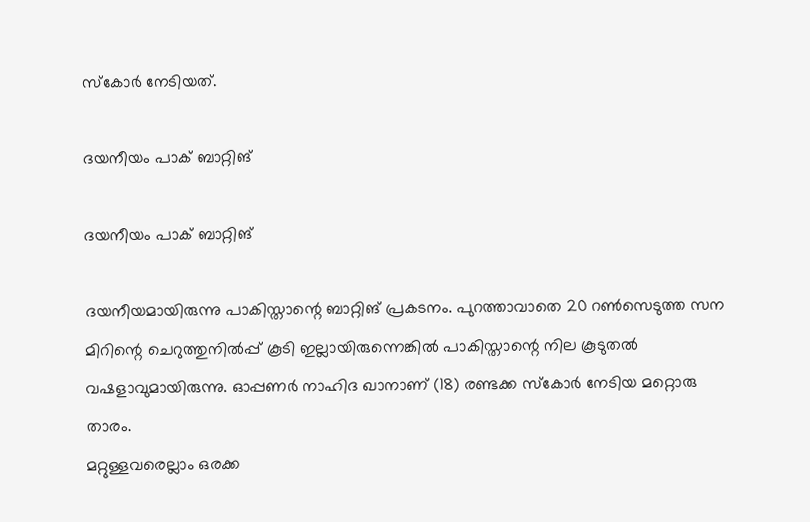സ്‌കോര്‍ നേടിയത്.

ദയനീയം പാക് ബാറ്റിങ്

ദയനീയം പാക് ബാറ്റിങ്

ദയനീയമായിരുന്നു പാകിസ്താന്റെ ബാറ്റിങ് പ്രകടനം. പുറത്താവാതെ 20 റണ്‍സെടുത്ത സന മിറിന്റെ ചെറുത്തുനില്‍പ്പ് കൂടി ഇല്ലായിരുന്നെങ്കില്‍ പാകിസ്താന്റെ നില കൂടുതല്‍ വഷളാവുമായിരുന്നു. ഓപ്പണര്‍ നാഹിദ ഖാനാണ് (18) രണ്ടക്ക സ്‌കോര്‍ നേടിയ മറ്റൊരു താരം.
മറ്റുള്ളവരെല്ലാം ഒരക്ക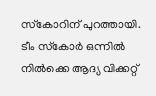സ്‌കോറിന് പുറത്തായി. ടീം സ്‌കോര്‍ ഒന്നില്‍ നില്‍ക്കെ ആദ്യ വിക്കറ്റ്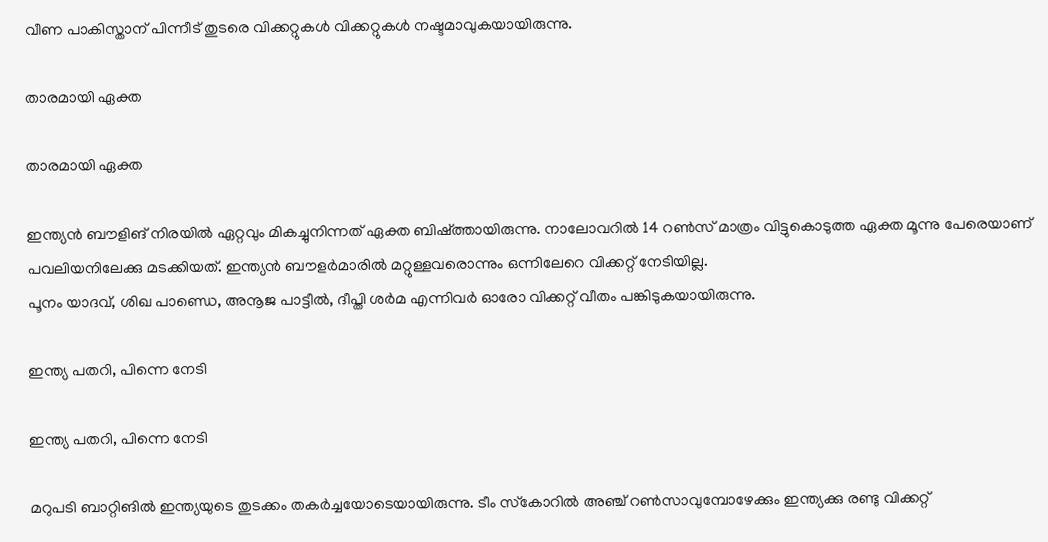വീണ പാകിസ്താന് പിന്നീട് തുടരെ വിക്കറ്റുകള്‍ വിക്കറ്റുകള്‍ നഷ്ടമാവുകയായിരുന്നു.

താരമായി ഏക്ത

താരമായി ഏക്ത

ഇന്ത്യന്‍ ബൗളിങ് നിരയില്‍ ഏറ്റവും മികച്ചുനിന്നത് ഏക്ത ബിഷ്ത്തായിരുന്നു. നാലോവറില്‍ 14 റണ്‍സ് മാത്രം വിട്ടുകൊടുത്ത ഏക്ത മൂന്നു പേരെയാണ് പവലിയനിലേക്കു മടക്കിയത്. ഇന്ത്യന്‍ ബൗളര്‍മാരില്‍ മറ്റുള്ളവരൊന്നും ഒന്നിലേറെ വിക്കറ്റ് നേടിയില്ല.
പൂനം യാദവ്, ശിഖ പാണ്ഡെ, അനൂജ പാട്ടീല്‍, ദീപ്തി ശര്‍മ എന്നിവര്‍ ഓരോ വിക്കറ്റ് വീതം പങ്കിടുകയായിരുന്നു.

ഇന്ത്യ പതറി, പിന്നെ നേടി

ഇന്ത്യ പതറി, പിന്നെ നേടി

മറുപടി ബാറ്റിങില്‍ ഇന്ത്യയുടെ തുടക്കം തകര്‍ച്ചയോടെയായിരുന്നു. ടീം സ്‌കോറില്‍ അഞ്ച് റണ്‍സാവുമ്പോഴേക്കും ഇന്ത്യക്കു രണ്ടു വിക്കറ്റ്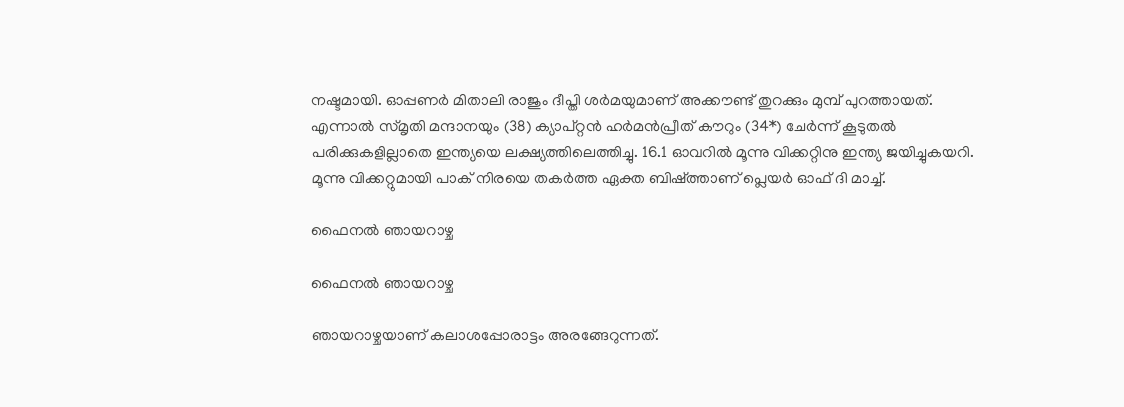നഷ്ടമായി. ഓപ്പണര്‍ മിതാലി രാജും ദീപ്തി ശര്‍മയുമാണ് അക്കൗണ്ട് തുറക്കും മുമ്പ് പുറത്തായത്.
എന്നാല്‍ സ്മൃതി മന്ദാനയും (38) ക്യാപ്റ്റന്‍ ഹര്‍മന്‍പ്രീത് കൗറും (34*) ചേര്‍ന്ന് കൂടുതല്‍ പരിക്കുകളില്ലാതെ ഇന്ത്യയെ ലക്ഷ്യത്തിലെത്തിച്ചു. 16.1 ഓവറില്‍ മൂന്നു വിക്കറ്റിനു ഇന്ത്യ ജയിച്ചുകയറി.
മൂന്നു വിക്കറ്റുമായി പാക് നിരയെ തകര്‍ത്ത ഏക്ത ബിഷ്ത്താണ് പ്ലെയര്‍ ഓഫ് ദി മാച്ച്.

ഫൈനല്‍ ഞായറാഴ്ച

ഫൈനല്‍ ഞായറാഴ്ച

ഞായറാഴ്ചയാണ് കലാശപ്പോരാട്ടം അരങ്ങേറുന്നത്.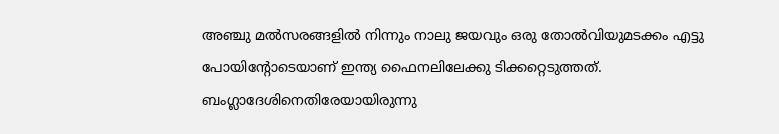അഞ്ചു മല്‍സരങ്ങളില്‍ നിന്നും നാലു ജയവും ഒരു തോല്‍വിയുമടക്കം എട്ടു പോയിന്റോടെയാണ് ഇന്ത്യ ഫൈനലിലേക്കു ടിക്കറ്റെടുത്തത്. ബംഗ്ലാദേശിനെതിരേയായിരുന്നു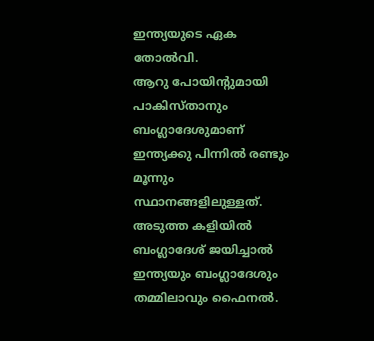ഇന്ത്യയുടെ ഏക തോല്‍വി.
ആറു പോയിന്റുമായി പാകിസ്താനും ബംഗ്ലാദേശുമാണ് ഇന്ത്യക്കു പിന്നില്‍ രണ്ടും മൂന്നും സ്ഥാനങ്ങളിലുള്ളത്. അടുത്ത കളിയില്‍ ബംഗ്ലാദേശ് ജയിച്ചാല്‍ ഇന്ത്യയും ബംഗ്ലാദേശും തമ്മിലാവും ഫൈനല്‍.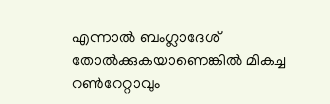എന്നാല്‍ ബംഗ്ലാദേശ് തോല്‍ക്കുകയാണെങ്കില്‍ മികച്ച റണ്‍റേറ്റാവും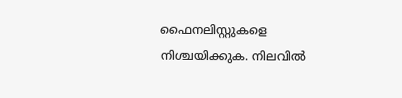ഫൈനലിസ്റ്റുകളെ നിശ്ചയിക്കുക. നിലവില്‍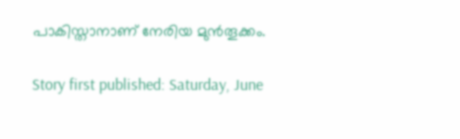പാകിസ്താനാണ് നേരിയ മുന്‍തൂക്കം.

Story first published: Saturday, June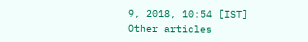9, 2018, 10:54 [IST]
Other articles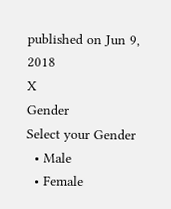published on Jun 9, 2018
X
Gender
Select your Gender
  • Male
  • Female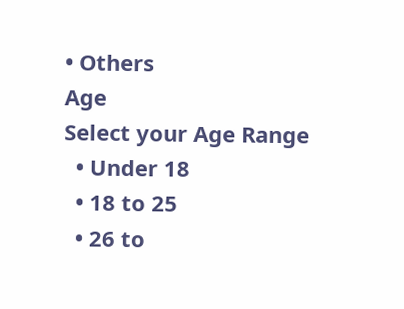• Others
Age
Select your Age Range
  • Under 18
  • 18 to 25
  • 26 to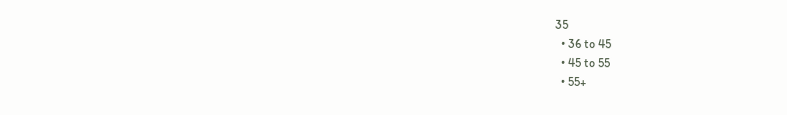35
  • 36 to 45
  • 45 to 55
  • 55+